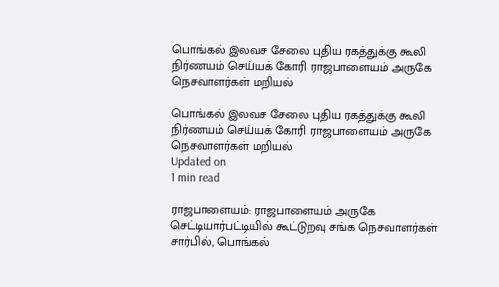பொங்கல் இலவச சேலை புதிய ரகத்துக்கு கூலி நிர்ணயம் செய்யக் கோரி ராஜபாளையம் அருகே நெசவாளர்கள் மறியல்

பொங்கல் இலவச சேலை புதிய ரகத்துக்கு கூலி நிர்ணயம் செய்யக் கோரி ராஜபாளையம் அருகே நெசவாளர்கள் மறியல்
Updated on
1 min read

ராஜபாளையம்: ராஜபாளையம் அருகே செட்டியார்பட்டியில் கூட்டுறவு சங்க நெசவாளர்கள் சார்பில், பொங்கல்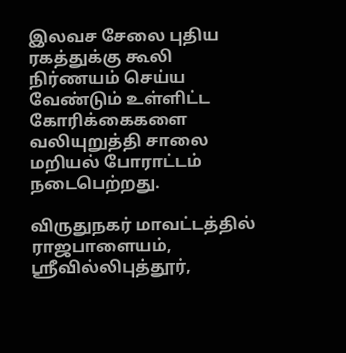இலவச சேலை புதிய ரகத்துக்கு கூலி நிர்ணயம் செய்ய வேண்டும் உள்ளிட்ட கோரிக்கைகளை வலியுறுத்தி சாலை மறியல் போராட்டம் நடைபெற்றது.

விருதுநகர் மாவட்டத்தில் ராஜபாளையம், ஶ்ரீவில்லிபுத்தூர்,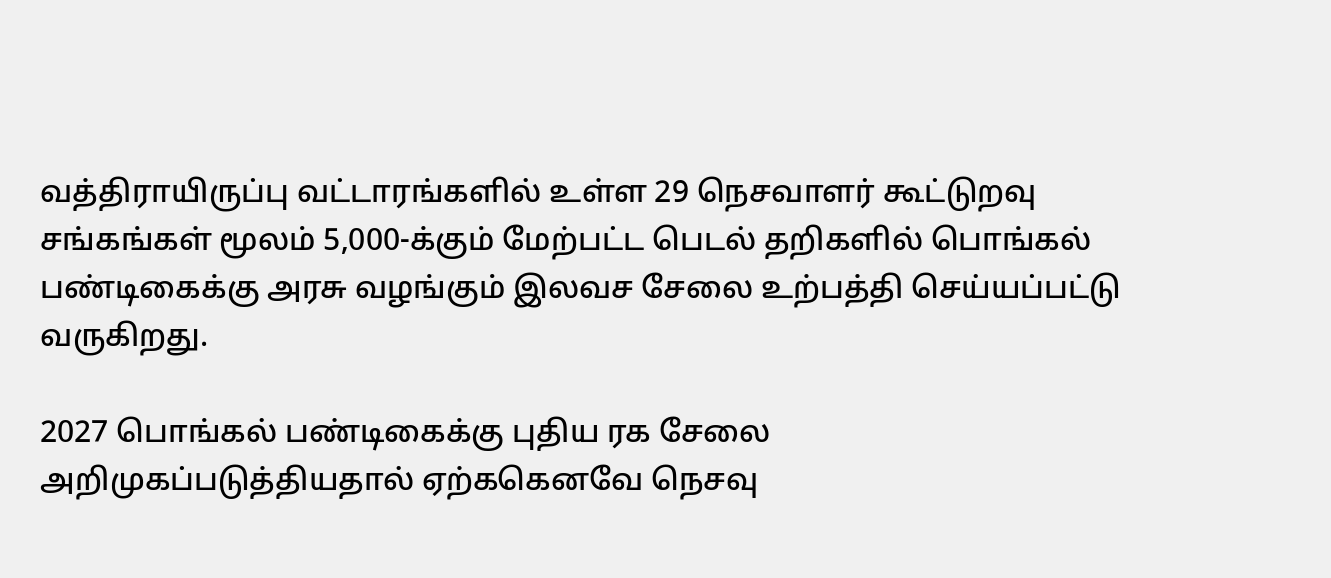வத்திராயிருப்பு வட்டாரங்களில் உள்ள 29 நெசவாளர் கூட்டுறவு சங்கங்கள் மூலம் 5,000-க்கும் மேற்பட்ட பெடல் தறிகளில் பொங்கல் பண்டிகைக்கு அரசு வழங்கும் இலவச சேலை உற்பத்தி செய்யப்பட்டு வருகிறது.

2027 பொங்கல் பண்டிகைக்கு புதிய ரக சேலை அறிமுகப்படுத்தியதால் ஏற்ககெனவே நெசவு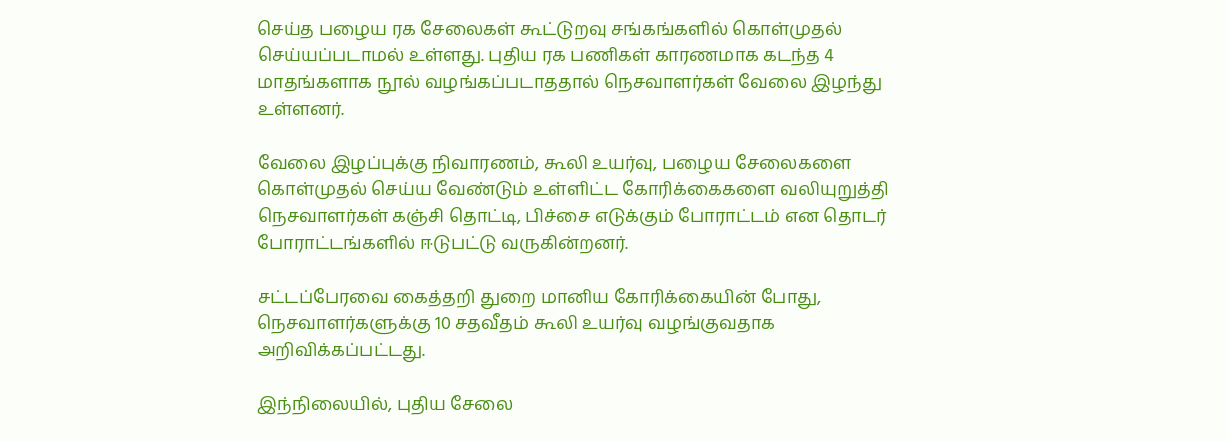செய்த பழைய ரக சேலைகள் கூட்டுறவு சங்கங்களில் கொள்முதல் செய்யப்படாமல் உள்ளது. புதிய ரக பணிகள் காரணமாக கடந்த 4 மாதங்களாக நூல் வழங்கப்படாததால் நெசவாளர்கள் வேலை இழந்து உள்ளனர்.

வேலை இழப்புக்கு நிவாரணம், கூலி உயர்வு, பழைய சேலைகளை கொள்முதல் செய்ய வேண்டும் உள்ளிட்ட கோரிக்கைகளை வலியுறுத்தி நெசவாளர்கள் கஞ்சி தொட்டி, பிச்சை எடுக்கும் போராட்டம் என தொடர் போராட்டங்களில் ஈடுபட்டு வருகின்றனர்.

சட்டப்பேரவை கைத்தறி துறை மானிய கோரிக்கையின் போது, நெசவாளர்களுக்கு 10 சதவீதம் கூலி உயர்வு வழங்குவதாக அறிவிக்கப்பட்டது.

இந்நிலையில், புதிய சேலை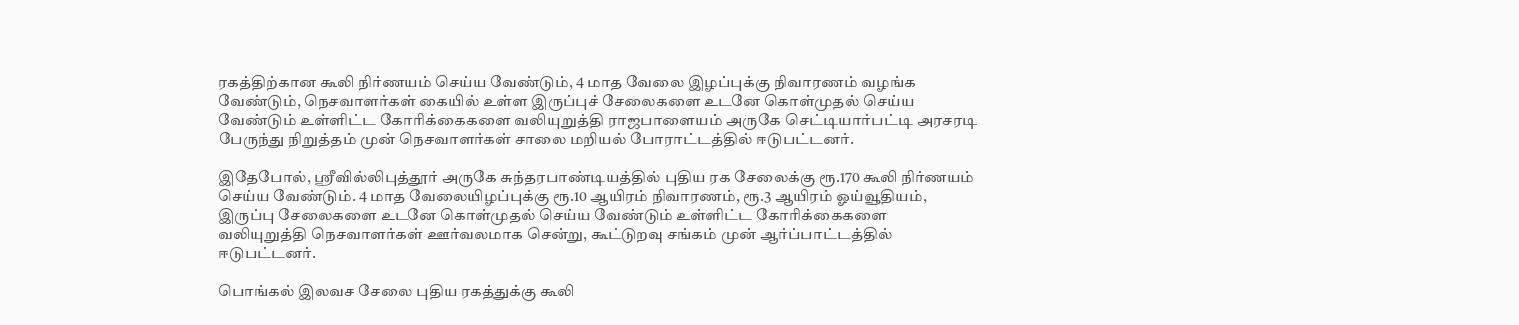ரகத்திற்கான கூலி நிர்ணயம் செய்ய வேண்டும், 4 மாத வேலை இழப்புக்கு நிவாரணம் வழங்க வேண்டும், நெசவாளர்கள் கையில் உள்ள இருப்புச் சேலைகளை உடனே கொள்முதல் செய்ய வேண்டும் உள்ளிட்ட கோரிக்கைகளை வலியுறுத்தி ராஜபாளையம் அருகே செட்டியார்பட்டி அரசரடி பேருந்து நிறுத்தம் முன் நெசவாளர்கள் சாலை மறியல் போராட்டத்தில் ஈடுபட்டனர்.

இதேபோல், ஶ்ரீவில்லிபுத்தூர் அருகே சுந்தரபாண்டியத்தில் புதிய ரக சேலைக்கு ரூ.170 கூலி நிர்ணயம் செய்ய வேண்டும். 4 மாத வேலையிழப்புக்கு ரூ.10 ஆயிரம் நிவாரணம், ரூ.3 ஆயிரம் ஓய்வூதியம், இருப்பு சேலைகளை உடனே கொள்முதல் செய்ய வேண்டும் உள்ளிட்ட கோரிக்கைகளை வலியுறுத்தி நெசவாளர்கள் ஊர்வலமாக சென்று, கூட்டுறவு சங்கம் முன் ஆர்ப்பாட்டத்தில் ஈடுபட்டனர்.

பொங்கல் இலவச சேலை புதிய ரகத்துக்கு கூலி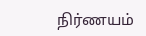நிர்ணயம்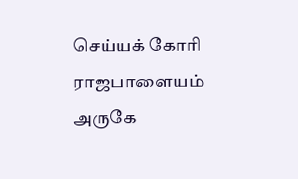செய்யக் கோரி ராஜபாளையம் அருகே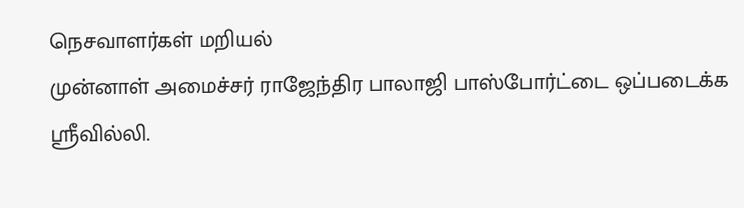நெசவாளர்கள் மறியல்
முன்னாள் அமைச்சர் ராஜேந்திர பாலாஜி பாஸ்போர்ட்டை ஒப்படைக்க ஸ்ரீவில்லி.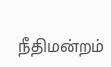நீதிமன்றம்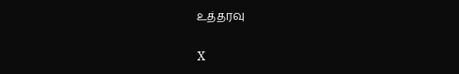உத்தரவு

X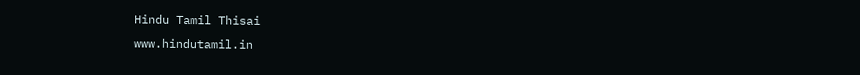Hindu Tamil Thisai
www.hindutamil.in